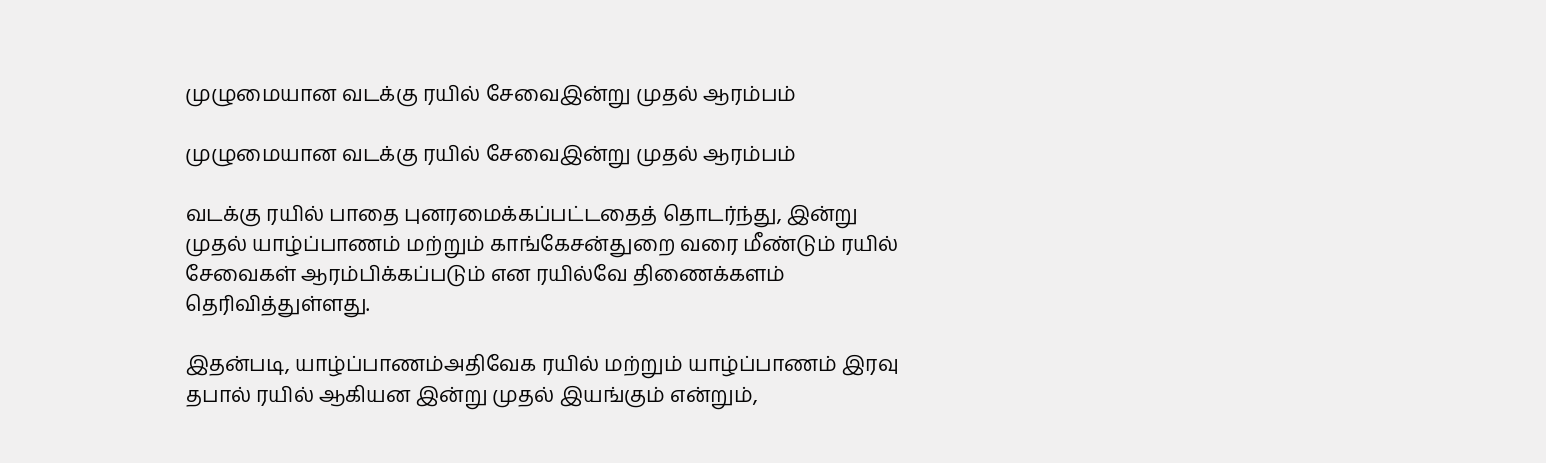முழுமையான வடக்கு ரயில் சேவைஇன்று முதல் ஆரம்பம்

முழுமையான வடக்கு ரயில் சேவைஇன்று முதல் ஆரம்பம்

வடக்கு ரயில் பாதை புனரமைக்கப்பட்டதைத் தொடர்ந்து, இன்று முதல் யாழ்ப்பாணம் மற்றும் காங்கேசன்துறை வரை மீண்டும் ரயில் சேவைகள் ஆரம்பிக்கப்படும் என ரயில்வே திணைக்களம் தெரிவித்துள்ளது.

இதன்படி, யாழ்ப்பாணம்அதிவேக ரயில் மற்றும் யாழ்ப்பாணம் இரவு தபால் ரயில் ஆகியன இன்று முதல் இயங்கும் என்றும்,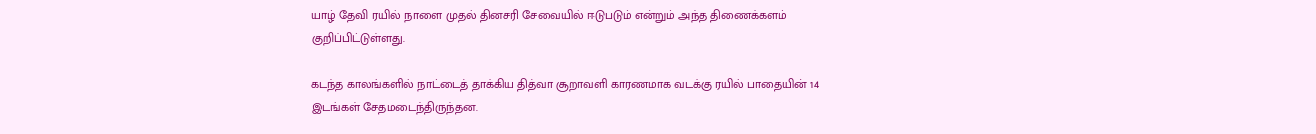யாழ் தேவி ரயில் நாளை முதல் தினசரி சேவையில் ஈடுபடும் என்றும் அந்த திணைக்களம் குறிப்பிட்டுள்ளது.

கடந்த காலங்களில் நாட்டைத் தாக்கிய தித்வா சூறாவளி காரணமாக வடக்கு ரயில் பாதையின் 14 இடங்கள் சேதமடைந்திருந்தன.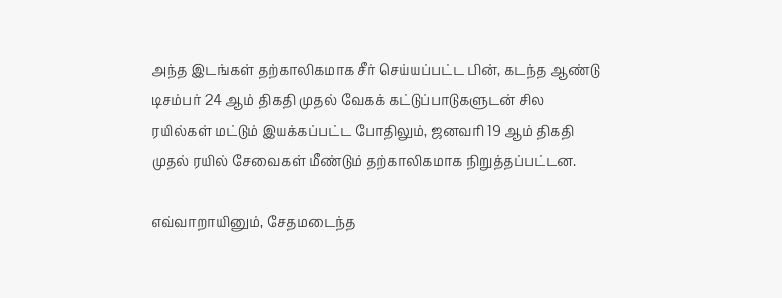அந்த இடங்கள் தற்காலிகமாக சீர் செய்யப்பட்ட பின், கடந்த ஆண்டு டிசம்பர் 24 ஆம் திகதி முதல் வேகக் கட்டுப்பாடுகளுடன் சில ரயில்கள் மட்டும் இயக்கப்பட்ட போதிலும், ஜனவரி 19 ஆம் திகதி முதல் ரயில் சேவைகள் மீண்டும் தற்காலிகமாக நிறுத்தப்பட்டன.

எவ்வாறாயினும், சேதமடைந்த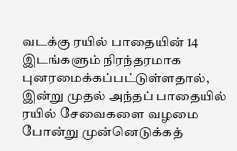வடக்கு ரயில் பாதையின் 14 இடங்களும் நிரந்தரமாக புனரமைக்கப்பட்டுள்ளதால், இன்று முதல் அந்தப் பாதையில் ரயில் சேவைகளை வழமை போன்று முன்னெடுக்கத்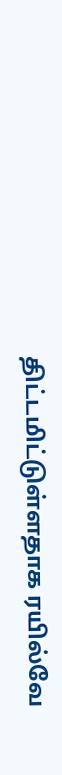திட்டமிட்டுள்ளதாக ரயில்வே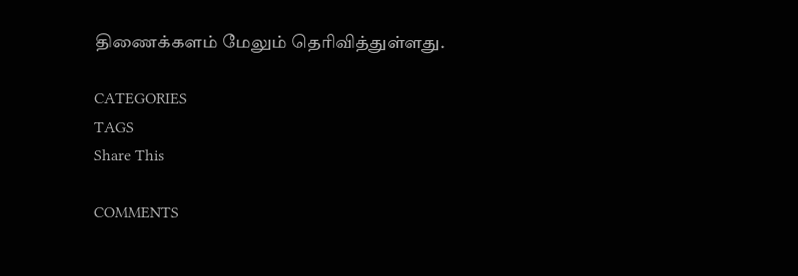திணைக்களம் மேலும் தெரிவித்துள்ளது.

CATEGORIES
TAGS
Share This

COMMENTS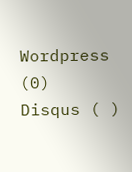Wordpress (0)
Disqus ( )